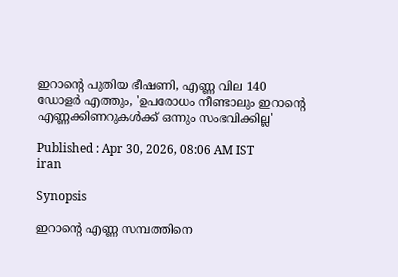ഇറാന്റെ പുതിയ ഭീഷണി, എണ്ണ വില 140 ഡോളർ എത്തും, 'ഉപരോധം നീണ്ടാലും ഇറാന്റെ എണ്ണക്കിണറുകൾക്ക് ഒന്നും സംഭവിക്കില്ല'

Published : Apr 30, 2026, 08:06 AM IST
iran

Synopsis

ഇറാന്റെ എണ്ണ സമ്പത്തിനെ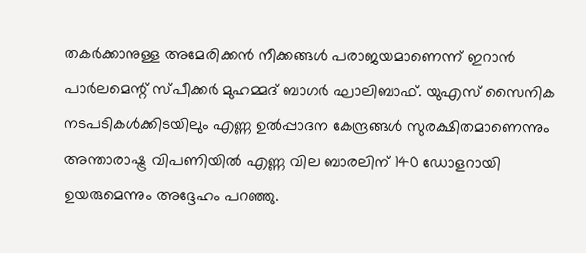തകർക്കാനുള്ള അമേരിക്കൻ നീക്കങ്ങൾ പരാജയമാണെന്ന് ഇറാൻ പാർലമെന്റ് സ്പീക്കർ മുഹമ്മദ് ബാഗർ ഘാലിബാഫ്. യുഎസ് സൈനിക നടപടികൾക്കിടയിലും എണ്ണ ഉൽപ്പാദന കേന്ദ്രങ്ങൾ സുരക്ഷിതമാണെന്നും അന്താരാഷ്ട്ര വിപണിയിൽ എണ്ണ വില ബാരലിന് 140 ഡോളറായി ഉയരുമെന്നും അദ്ദേഹം പറഞ്ഞു.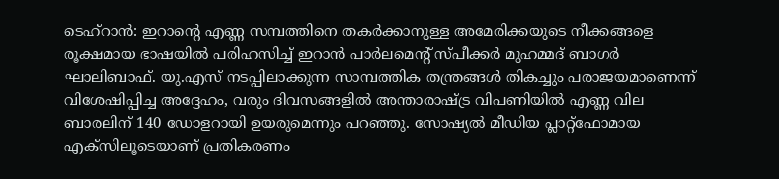ടെഹ്‌റാൻ: ഇറാന്റെ എണ്ണ സമ്പത്തിനെ തകർക്കാനുള്ള അമേരിക്കയുടെ നീക്കങ്ങളെ രൂക്ഷമായ ഭാഷയിൽ പരിഹസിച്ച് ഇറാൻ പാർലമെന്റ് സ്പീക്കർ മുഹമ്മദ് ബാഗർ ഘാലിബാഫ്. യു.എസ് നടപ്പിലാക്കുന്ന സാമ്പത്തിക തന്ത്രങ്ങൾ തികച്ചും പരാജയമാണെന്ന് വിശേഷിപ്പിച്ച അദ്ദേഹം, വരും ദിവസങ്ങളിൽ അന്താരാഷ്ട്ര വിപണിയിൽ എണ്ണ വില ബാരലിന് 140 ഡോളറായി ഉയരുമെന്നും പറഞ്ഞു. സോഷ്യൽ മീഡിയ പ്ലാറ്റ്‌ഫോമായ എക്സിലൂടെയാണ് പ്രതികരണം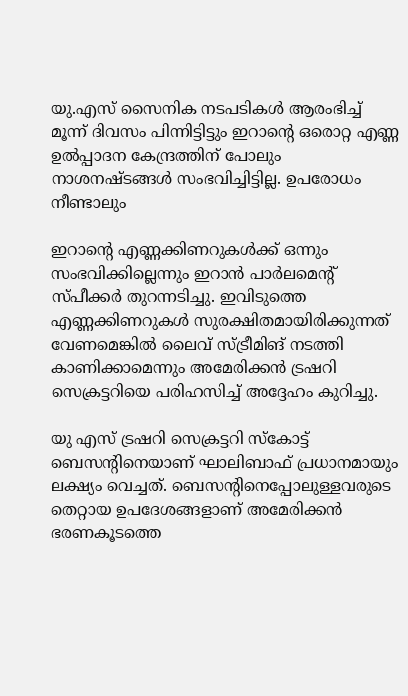യു.എസ് സൈനിക നടപടികൾ ആരംഭിച്ച് മൂന്ന് ദിവസം പിന്നിട്ടിട്ടും ഇറാന്റെ ഒരൊറ്റ എണ്ണ ഉൽപ്പാദന കേന്ദ്രത്തിന് പോലും നാശനഷ്ടങ്ങൾ സംഭവിച്ചിട്ടില്ല. ഉപരോധം നീണ്ടാലും

ഇറാന്റെ എണ്ണക്കിണറുകൾക്ക് ഒന്നും സംഭവിക്കില്ലെന്നും ഇറാൻ പാർലമെന്റ് സ്പീക്കർ തുറന്നടിച്ചു. ഇവിടുത്തെ എണ്ണക്കിണറുകൾ സുരക്ഷിതമായിരിക്കുന്നത് വേണമെങ്കിൽ ലൈവ് സ്ട്രീമിങ് നടത്തി കാണിക്കാമെന്നും അമേരിക്കൻ ട്രഷറി സെക്രട്ടറിയെ പരിഹസിച്ച് അദ്ദേഹം കുറിച്ചു.

യു എസ് ട്രഷറി സെക്രട്ടറി സ്കോട്ട് ബെസന്റിനെയാണ് ഘാലിബാഫ് പ്രധാനമായും ലക്ഷ്യം വെച്ചത്. ബെസന്റിനെപ്പോലുള്ളവരുടെ തെറ്റായ ഉപദേശങ്ങളാണ് അമേരിക്കൻ ഭരണകൂടത്തെ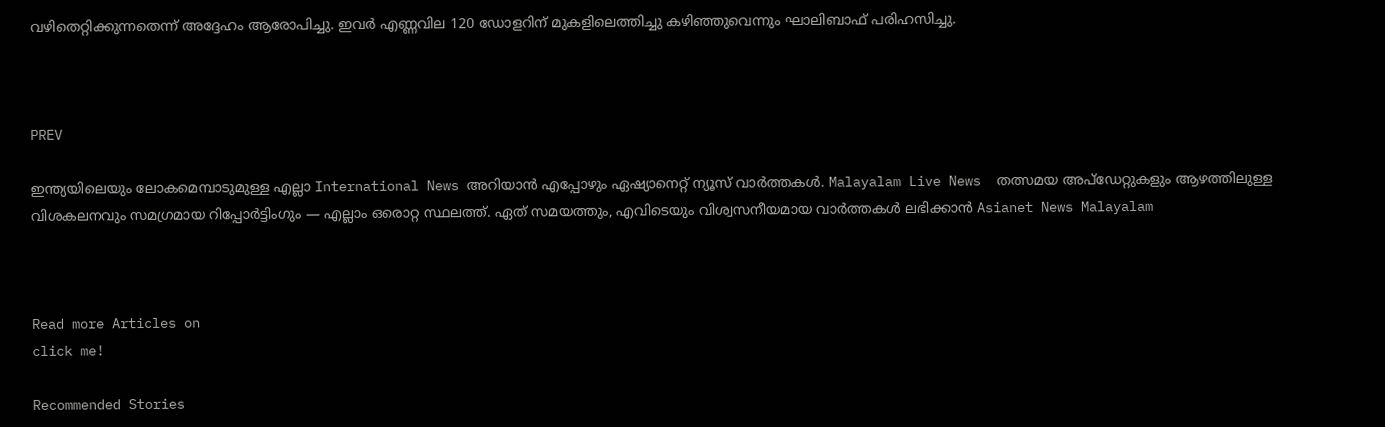വഴിതെറ്റിക്കുന്നതെന്ന് അദ്ദേഹം ആരോപിച്ചു. ഇവർ എണ്ണവില 120 ഡോളറിന് മുകളിലെത്തിച്ചു കഴിഞ്ഞുവെന്നും ഘാലിബാഫ് പരിഹസിച്ചു.



PREV

ഇന്ത്യയിലെയും ലോകമെമ്പാടുമുള്ള എല്ലാ International News അറിയാൻ എപ്പോഴും ഏഷ്യാനെറ്റ് ന്യൂസ് വാർത്തകൾ. Malayalam Live News  തത്സമയ അപ്‌ഡേറ്റുകളും ആഴത്തിലുള്ള വിശകലനവും സമഗ്രമായ റിപ്പോർട്ടിംഗും — എല്ലാം ഒരൊറ്റ സ്ഥലത്ത്. ഏത് സമയത്തും, എവിടെയും വിശ്വസനീയമായ വാർത്തകൾ ലഭിക്കാൻ Asianet News Malayalam



Read more Articles on
click me!

Recommended Stories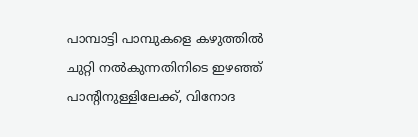പാമ്പാട്ടി പാമ്പുകളെ കഴുത്തിൽ ചുറ്റി നൽകുന്നതിനിടെ ഇഴഞ്ഞ് പാന്റിനുള്ളിലേക്ക്, വിനോദ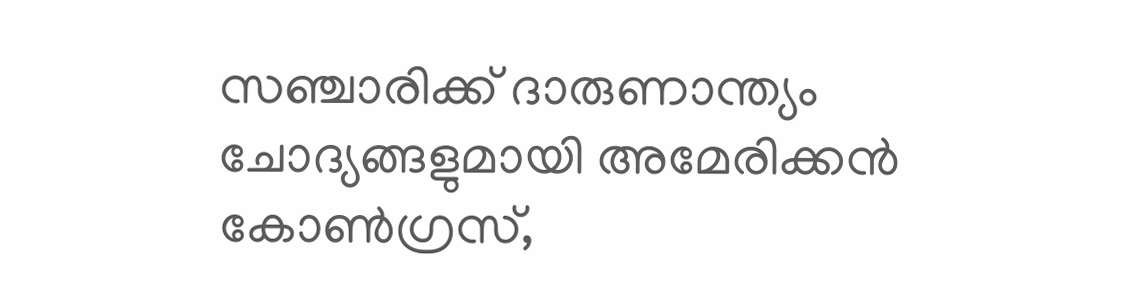സഞ്ചാരിക്ക് ദാരുണാന്ത്യം
ചോദ്യങ്ങളുമായി അമേരിക്കൻ കോൺഗ്രസ്,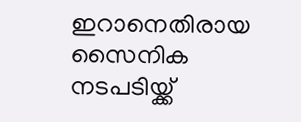ഇറാനെതിരായ സൈനിക നടപടിയ്ക്ക്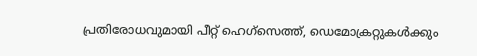പ്രതിരോധവുമായി പീറ്റ് ഹെഗ്‌സെത്ത്, ഡെമോക്രറ്റുകൾക്കും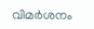വിമർശനം